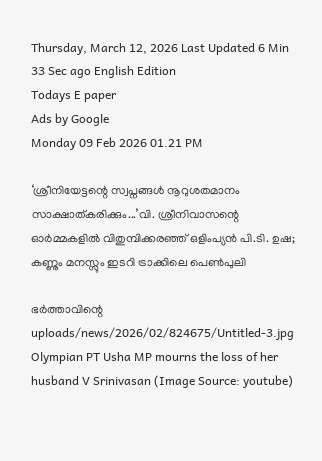Thursday, March 12, 2026 Last Updated 6 Min 33 Sec ago English Edition
Todays E paper
Ads by Google
Monday 09 Feb 2026 01.21 PM

‘ശ്രീനിയേട്ടന്റെ സ്വപ്നങ്ങള്‍ നൂറുശതമാനം സാക്ഷാത്കരിക്കും...’വി. ശ്രീനിവാസന്റെ ഓര്‍മ്മകളില്‍ വിതുമ്പിക്കരഞ്ഞ് ഒളിംപ്യൻ പി.ടി. ഉഷ; കണ്ണും മനസ്സും ഇടറി ട്രാക്കിലെ പെണ്‍പുലി

ഭര്‍ത്താവിന്റെ
uploads/news/2026/02/824675/Untitled-3.jpg
Olympian PT Usha MP mourns the loss of her husband V Srinivasan (Image Source: youtube)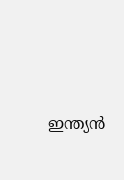ഇന്ത്യൻ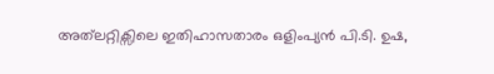അത്‌ലറ്റിക്സിലെ ഇതിഹാസതാരം ഒളിംപ്യൻ പി.ടി. ഉഷ,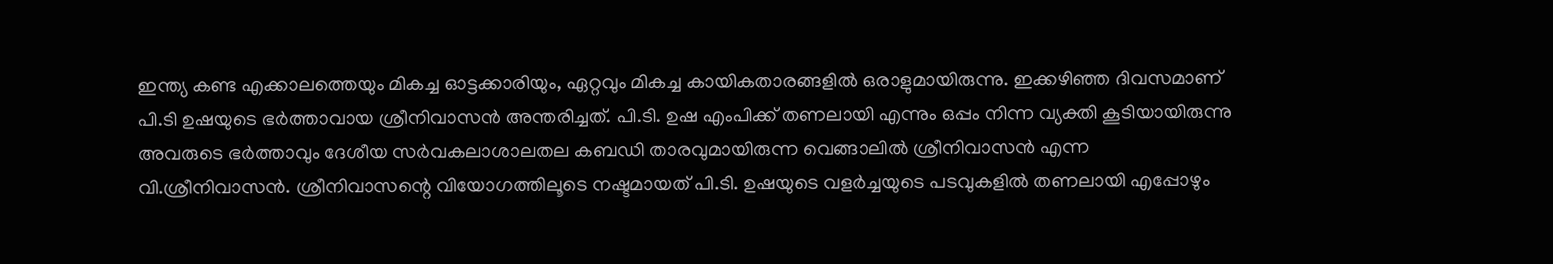ഇന്ത്യ കണ്ട എക്കാലത്തെയും മികച്ച ഓട്ടക്കാരിയും, ഏറ്റവും മികച്ച കായികതാരങ്ങളില്‍ ഒരാളുമായിരുന്നു. ഇക്കഴിഞ്ഞ ദിവസമാണ് പി.ടി ഉഷയുടെ ഭര്‍ത്താവായ ശ്രീനിവാസന്‍ അന്തരിച്ചത്. പി.ടി. ഉഷ എംപിക്ക് തണലായി എന്നും ഒപ്പം നിന്ന വ്യക്തി കൂടിയായിരുന്നു അവരുടെ ഭർത്താവും ദേശീയ സർവകലാശാലതല കബഡി താരവുമായിരുന്ന വെങ്ങാലിൽ ശ്രീനിവാസൻ എന്ന വി.ശ്രീനിവാസൻ. ശ്രീനിവാസന്റെ വിയോഗത്തിലൂടെ നഷ്ടമായത് പി.ടി. ഉഷയുടെ വളർച്ചയുടെ പടവുകളിൽ തണലായി എപ്പോഴും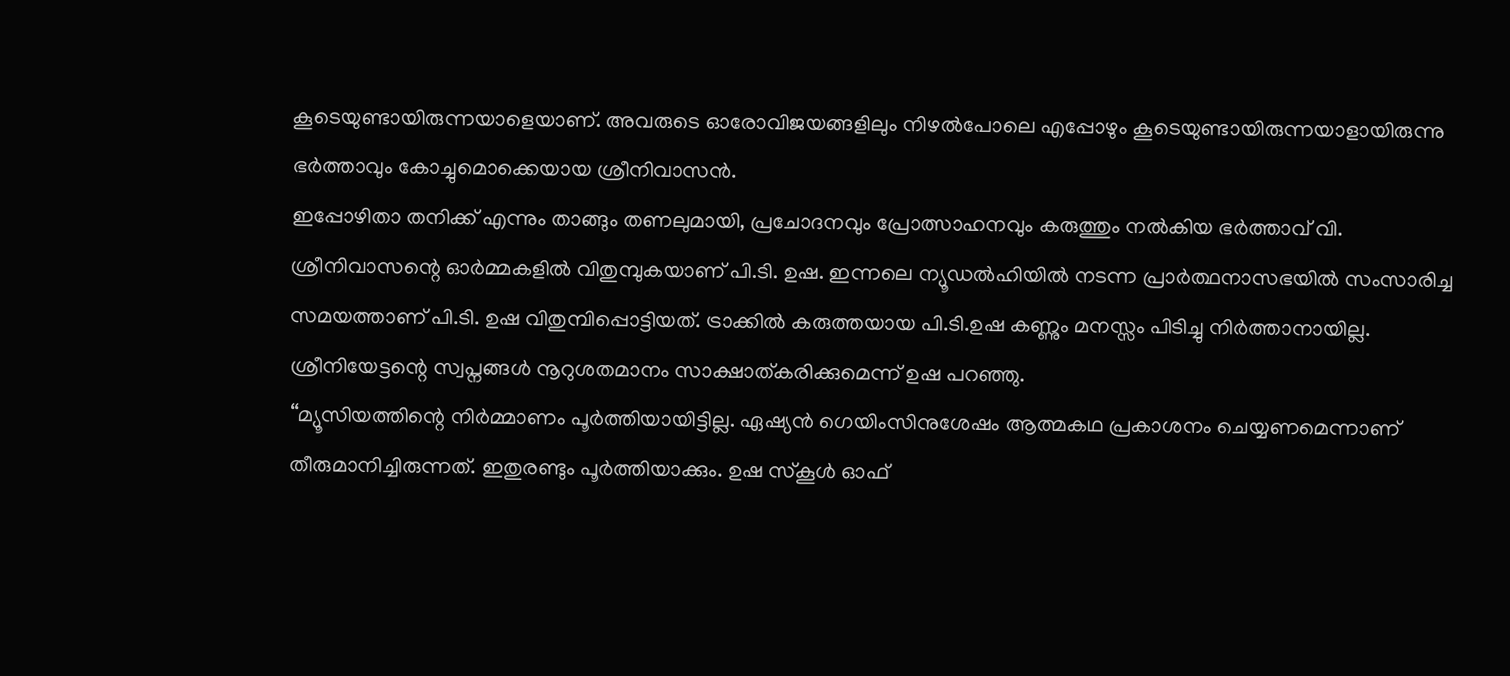കൂടെയുണ്ടായിരുന്നയാളെയാണ്. അവരുടെ ഓരോവിജയങ്ങളിലും നിഴൽപോലെ എപ്പോഴും കൂടെയുണ്ടായിരുന്നയാളായിരുന്നു ഭര്‍ത്താവും കോച്ചുമൊക്കെയായ ശ്രീനിവാസന്‍.
ഇപ്പോഴിതാ തനിക്ക് എന്നും താങ്ങും തണലുമായി, പ്രചോദനവും പ്രോത്സാഹനവും കരുത്തും നല്‍കിയ ഭര്‍ത്താവ് വി. ശ്രീനിവാസന്റെ ഓര്‍മ്മകളില്‍ വിതുമ്പുകയാണ് പി.ടി. ഉഷ. ഇന്നലെ ന്യൂഡല്‍ഹിയില്‍ നടന്ന പ്രാര്‍ത്ഥനാസഭയില്‍ സംസാരിച്ച സമയത്താണ് പി.ടി. ഉഷ വിതുമ്പിപ്പൊട്ടിയത്. ട്രാക്കില്‍ കരുത്തയായ പി.ടി.ഉഷ കണ്ണും മനസ്സം പിടിച്ചു നിര്‍ത്താനായില്ല. ശ്രീനിയേട്ടന്റെ സ്വപ്നങ്ങള്‍ നൂറുശതമാനം സാക്ഷാത്കരിക്കുമെന്ന് ഉഷ പറഞ്ഞു.
‘‘മ്യൂസിയത്തിന്റെ നിര്‍മ്മാണം പൂര്‍ത്തിയായിട്ടില്ല. ഏഷ്യന്‍ ഗെയിംസിനുശേഷം ആത്മകഥ പ്രകാശനം ചെയ്യണമെന്നാണ് തീരുമാനിച്ചിരുന്നത്. ഇതുരണ്ടും പൂര്‍ത്തിയാക്കും. ഉഷ സ്‌കൂള്‍ ഓഫ്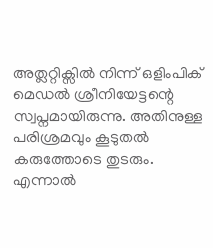അത്ലറ്റിക്സില്‍ നിന്ന് ഒളിംപിക് മെഡല്‍ ശ്രീനിയേട്ടന്റെ സ്വപ്നമായിരുന്നു. അതിനുള്ള പരിശ്രമവും കൂടുതല്‍ കരുത്തോടെ തുടരും. എന്നാല്‍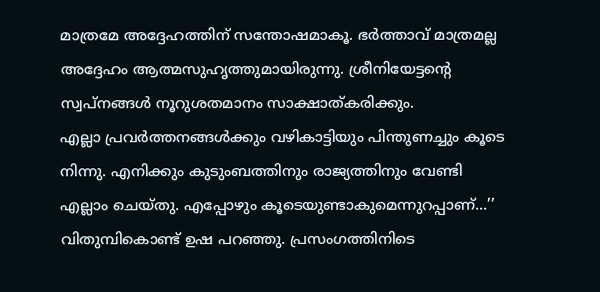മാത്രമേ അദ്ദേഹത്തിന് സന്തോഷമാകൂ. ഭര്‍ത്താവ് മാത്രമല്ല അദ്ദേഹം ആത്മസുഹൃത്തുമായിരുന്നു. ശ്രീനിയേട്ടന്റെ സ്വപ്നങ്ങള്‍ നൂറുശതമാനം സാക്ഷാത്കരിക്കും.
എല്ലാ പ്രവര്‍ത്തനങ്ങള്‍ക്കും വഴികാട്ടിയും പിന്തുണച്ചും കൂടെ നിന്നു. എനിക്കും കുടുംബത്തിനും രാജ്യത്തിനും വേണ്ടി എല്ലാം ചെയ്തു. എപ്പോഴും കൂടെയുണ്ടാകുമെന്നുറപ്പാണ്...’’ വിതുമ്പികൊണ്ട് ഉഷ പറഞ്ഞു. പ്രസംഗത്തിനിടെ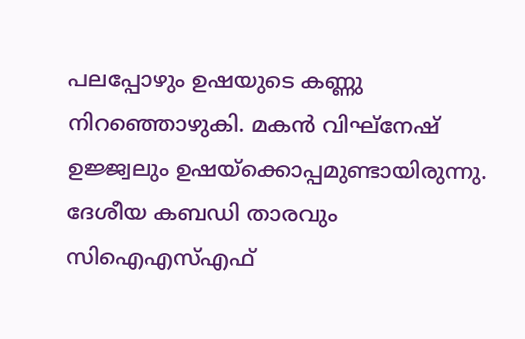പലപ്പോഴും ഉഷയുടെ കണ്ണു നിറഞ്ഞൊഴുകി. മകന്‍ വിഘ്നേഷ് ഉജ്ജ്വലും ഉഷയ്‌ക്കൊപ്പമുണ്ടായിരുന്നു. ദേശീയ കബഡി താരവും സിഐഎസ്എഫ്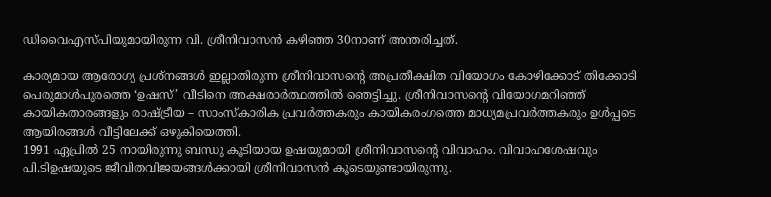ഡിവൈഎസ്പിയുമായിരുന്ന വി. ശ്രീനിവാസന്‍ കഴിഞ്ഞ 30നാണ് അന്തരിച്ചത്.

കാര്യമായ ആരോഗ്യ പ്രശ്നങ്ങൾ ഇല്ലാതിരുന്ന ശ്രീനിവാസന്റെ അപ്രതീക്ഷിത വിയോഗം കോഴിക്കോട് തിക്കോടി പെരുമാൾപുരത്തെ ‘ഉഷസ്’ വീടിനെ അക്ഷരാര്‍ത്ഥത്തില്‍ ഞെട്ടിച്ചു. ശ്രീനിവാസന്റെ വിയോഗമറിഞ്ഞ് കായികതാരങ്ങളും രാഷ്ട്രീയ – സാംസ്കാരിക പ്രവർത്തകരും കായികരംഗത്തെ മാധ്യമപ്രവർത്തകരും ഉള്‍പ്പടെ ആയിരങ്ങള്‍ വീട്ടിലേക്ക് ഒഴുകിയെത്തി.
1991 ഏപ്രിൽ 25 നായിരുന്നു ബന്ധു കൂടിയായ ഉഷയുമായി ശ്രീനിവാസന്റെ വിവാഹം. വിവാഹശേഷവും പി.ടിഉഷയുടെ ജീവിതവിജയങ്ങൾക്കായി ശ്രീനിവാസന്‍ കൂടെയുണ്ടായിരുന്നു.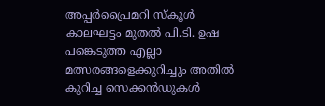അപ്പർപ്രൈമറി സ്കൂൾ കാലഘട്ടം മുതൽ പി.ടി. ഉഷ പങ്കെടുത്ത എല്ലാ മത്സരങ്ങളെക്കുറിച്ചും അതിൽ കുറിച്ച സെക്കൻഡുകൾ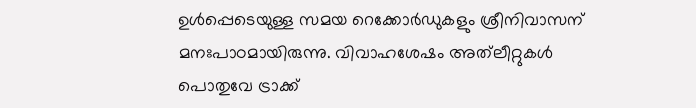ഉൾപ്പെടെയുള്ള സമയ റെക്കോർഡുകളും ശ്രീനിവാസന് മനഃപാഠമായിരുന്നു. വിവാഹശേഷം അത്‌ലീറ്റുകൾ പൊതുവേ ട്രാക്ക്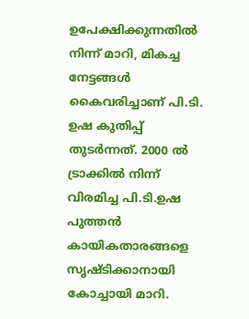ഉപേക്ഷിക്കുന്നതില്‍ നിന്ന് മാറി, മികച്ച നേട്ടങ്ങള്‍ കൈവരിച്ചാണ് പി.ടി. ഉഷ കുതിപ്പ് തുടർന്നത്. 2000 ൽ ട്രാക്കില്‍ നിന്ന് വിരമിച്ച പി.ടി.ഉഷ പുത്തൻ കായികതാരങ്ങളെ സൃഷ്ടിക്കാനായി കോച്ചായി മാറി.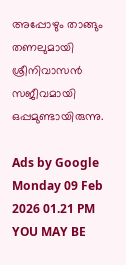അപ്പോഴും താങ്ങും തണലുമായി ശ്രീനിവാസൻ സജീവമായി ഒപ്പമുണ്ടായിരുന്നു.

Ads by Google
Monday 09 Feb 2026 01.21 PM
YOU MAY BE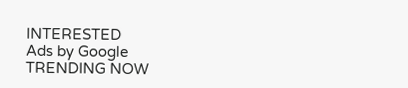INTERESTED
Ads by Google
TRENDING NOW